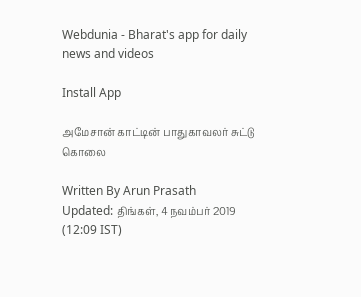Webdunia - Bharat's app for daily news and videos

Install App

அமேசான் காட்டின் பாதுகாவலர் சுட்டு கொலை

Written By Arun Prasath
Updated: திங்கள், 4 நவம்பர் 2019 (12:09 IST)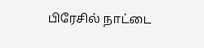பிரேசில் நாட்டை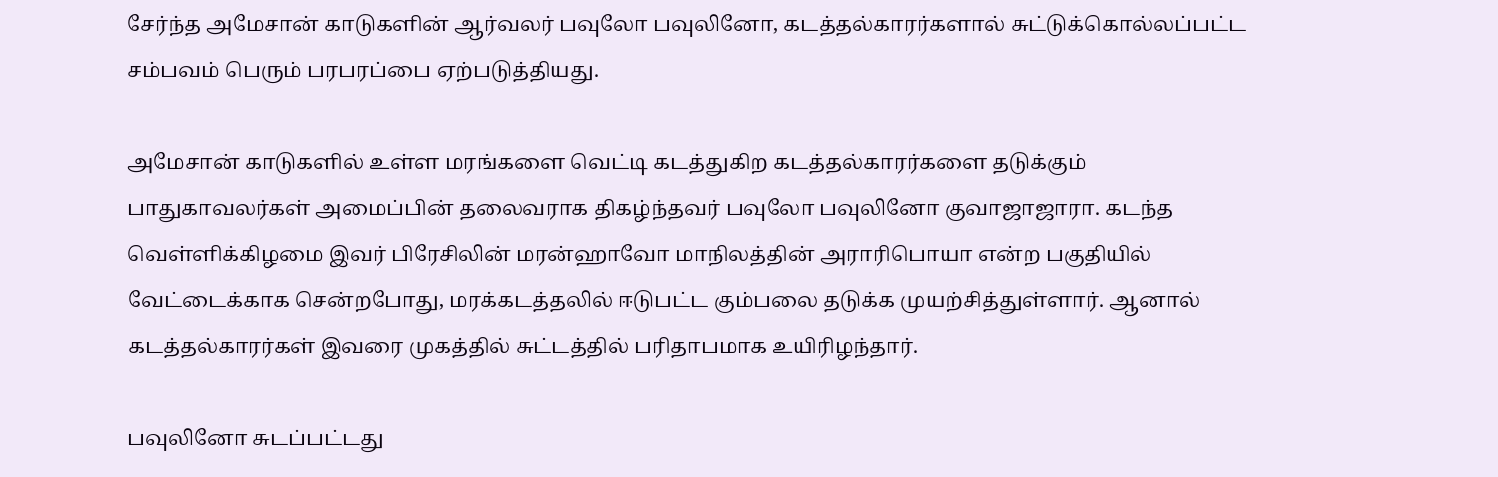சேர்ந்த அமேசான் காடுகளின் ஆர்வலர் பவுலோ பவுலினோ, கடத்தல்காரர்களால் சுட்டுக்கொல்லப்பட்ட சம்பவம் பெரும் பரபரப்பை ஏற்படுத்தியது.

அமேசான் காடுகளில் உள்ள மரங்களை வெட்டி கடத்துகிற கடத்தல்காரர்களை தடுக்கும் பாதுகாவலர்கள் அமைப்பின் தலைவராக திகழ்ந்தவர் பவுலோ பவுலினோ குவாஜாஜாரா. கடந்த வெள்ளிக்கிழமை இவர் பிரேசிலின் மரன்ஹாவோ மாநிலத்தின் அராரிபொயா என்ற பகுதியில் வேட்டைக்காக சென்றபோது, மரக்கடத்தலில் ஈடுபட்ட கும்பலை தடுக்க முயற்சித்துள்ளார். ஆனால் கடத்தல்காரர்கள் இவரை முகத்தில் சுட்டத்தில் பரிதாபமாக உயிரிழந்தார்.

பவுலினோ சுடப்பட்டது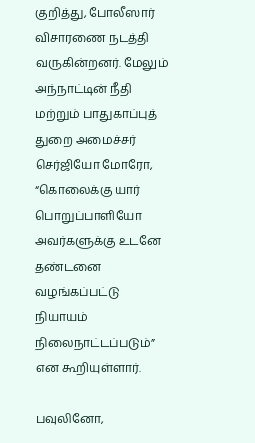குறித்து, போலீஸார் விசாரணை நடத்தி வருகின்றனர். மேலும் அந்நாட்டின் நீதி மற்றும் பாதுகாப்புத் துறை அமைச்சர் செர்ஜியோ மோரோ, “கொலைக்கு யார் பொறுப்பாளியோ அவர்களுக்கு உடனே தண்டனை வழங்கப்பட்டு நியாயம் நிலைநாட்டப்படும்” என கூறியுள்ளார்.

பவுலினோ,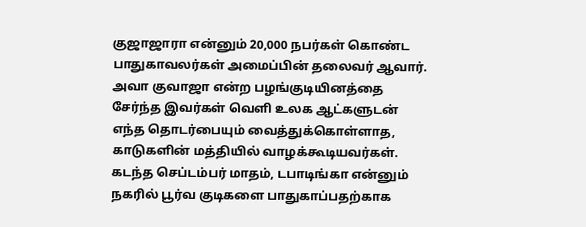குஜாஜாரா என்னும் 20,000 நபர்கள் கொண்ட பாதுகாவலர்கள் அமைப்பின் தலைவர் ஆவார். அவா குவாஜா என்ற பழங்குடியினத்தை சேர்ந்த இவர்கள் வெளி உலக ஆட்களுடன் எந்த தொடர்பையும் வைத்துக்கொள்ளாத, காடுகளின் மத்தியில் வாழக்கூடியவர்கள். கடந்த செப்டம்பர் மாதம், டபாடிங்கா என்னும் நகரில் பூர்வ குடிகளை பாதுகாப்பதற்காக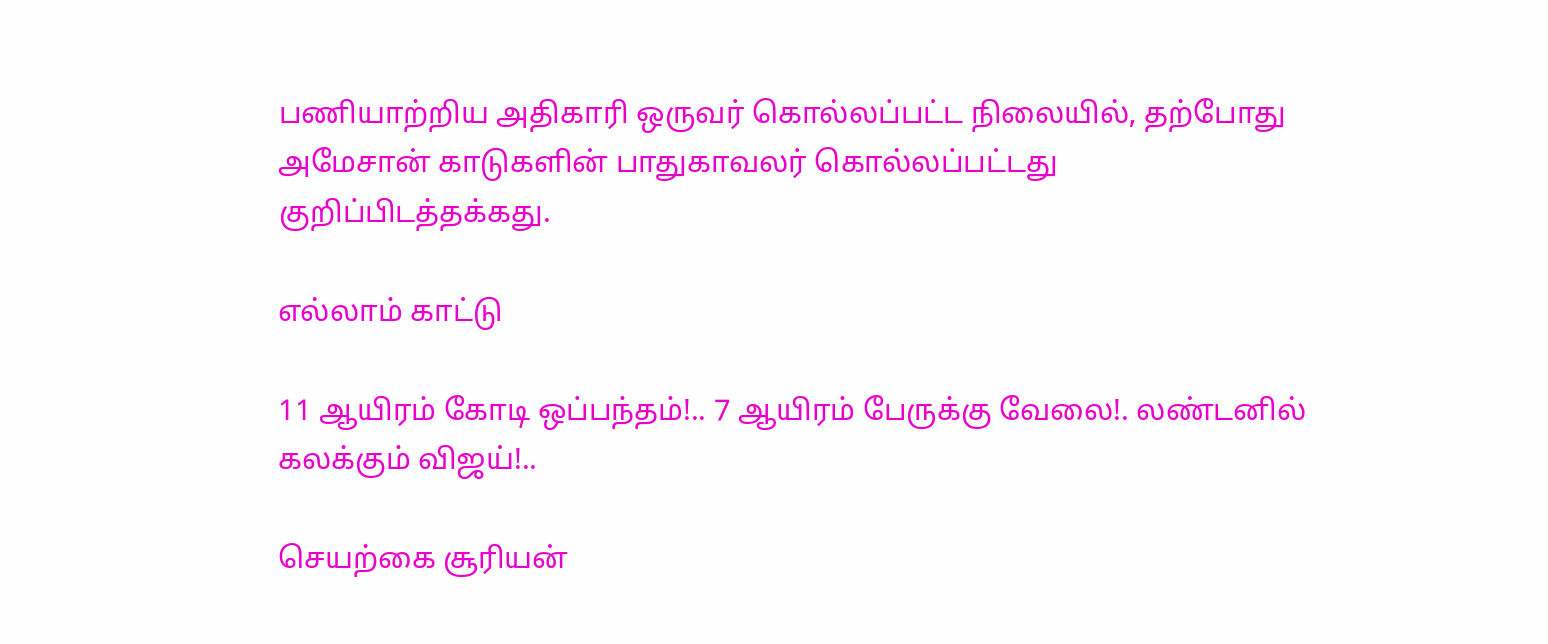பணியாற்றிய அதிகாரி ஒருவர் கொல்லப்பட்ட நிலையில், தற்போது அமேசான் காடுகளின் பாதுகாவலர் கொல்லப்பட்டது குறிப்பிடத்தக்கது.

எல்லாம் காட்டு

11 ஆயிரம் கோடி ஒப்பந்தம்!.. 7 ஆயிரம் பேருக்கு வேலை!. லண்டனில் கலக்கும் விஜய்!..

செயற்கை சூரியன்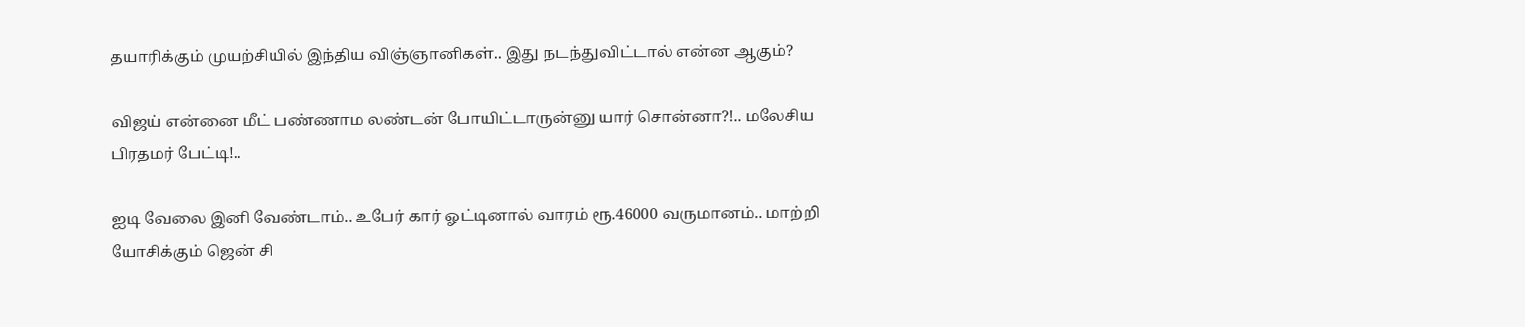தயாரிக்கும் முயற்சியில் இந்திய விஞ்ஞானிகள்.. இது நடந்துவிட்டால் என்ன ஆகும்?

விஜய் என்னை மீட் பண்ணாம லண்டன் போயிட்டாருன்னு யார் சொன்னா?!.. மலேசிய பிரதமர் பேட்டி!..

ஐடி வேலை இனி வேண்டாம்.. உபேர் கார் ஓட்டினால் வாரம் ரூ.46000 வருமானம்.. மாற்றி யோசிக்கும் ஜென் சி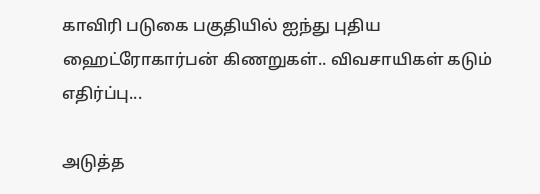காவிரி படுகை பகுதியில் ஐந்து புதிய ஹைட்ரோகார்பன் கிணறுகள்.. விவசாயிகள் கடும் எதிர்ப்பு...

அடுத்த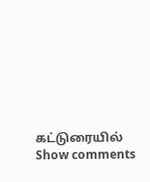கட்டுரையில்
Show comments